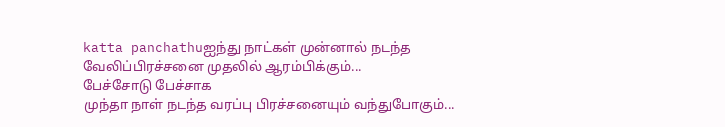katta panchathuஐந்து நாட்கள் முன்னால் நடந்த‌
வேலிப்பிரச்சனை முதலில் ஆரம்பிக்கும்...
பேச்சோடு பேச்சாக‌
முந்தா நாள் நடந்த வரப்பு பிரச்சனையும் வந்துபோகும்...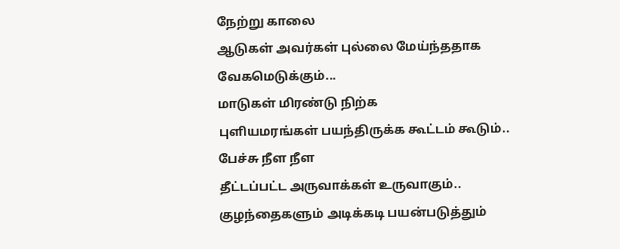நேற்று காலை
ஆடுகள் அவர்கள் புல்லை மேய்ந்ததாக வேகமெடுக்கும்...
மாடுகள் மிரண்டு நிற்க
புளியமரங்கள் பயந்திருக்க கூட்டம் கூடும்..
பேச்சு நீள நீள‌
தீட்டப்பட்ட அருவாக்கள் உருவாகும்..
குழந்தைகளும் அடிக்கடி பயன்படுத்தும்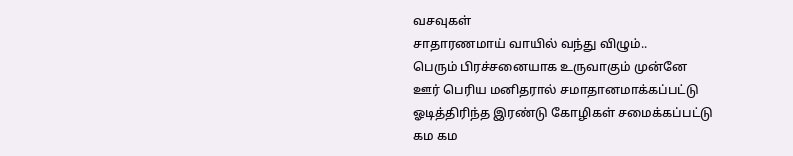வசவுகள்
சாதாரணமாய் வாயில் வந்து விழும்..
பெரும் பிரச்சனையாக உருவாகும் முன்னே
ஊர் பெரிய மனிதரால் சமாதானமாக்கப்பட்டு
ஓடித்திரிந்த இரண்டு கோழிகள் சமைக்கப்பட்டு
கம கம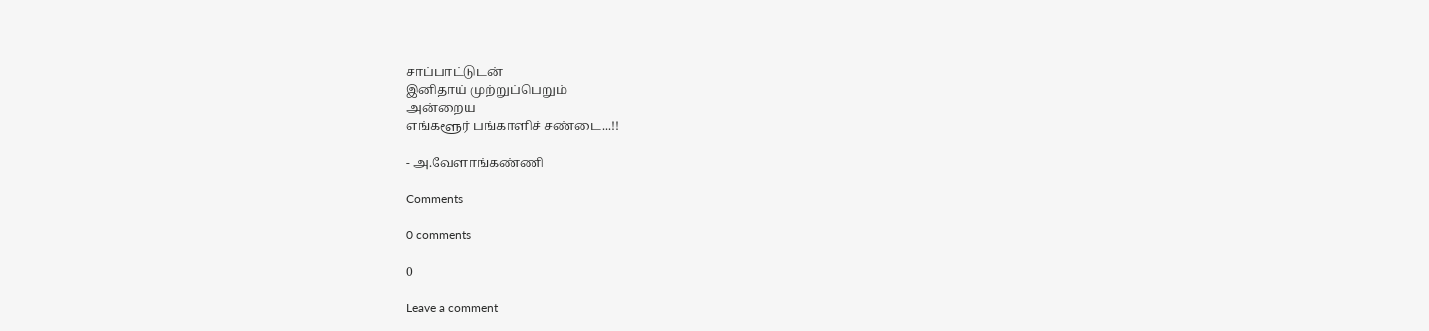சாப்பாட்டுடன்
இனிதாய் முற்றுப்பெறும்
அன்றைய‌
எங்களூர் பங்காளிச் சண்டை...!!

- அ.வேளாங்கண்ணி

Comments

0 comments

0

Leave a comment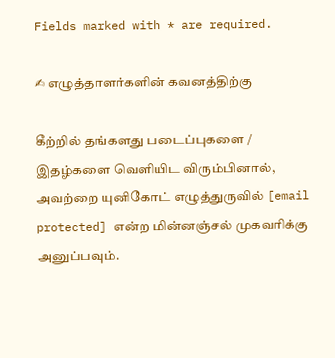Fields marked with * are required.

✍ எழுத்தாளர்களின் கவனத்திற்கு

கீற்றில் தங்களது படைப்புகளை / இதழ்களை வெளியிட விரும்பினால், அவற்றை யுனிகோட் எழுத்துருவில் [email protected] என்ற மின்னஞ்சல் முகவரிக்கு அனுப்பவும்.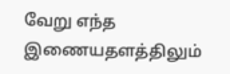வேறு எந்த இணையதளத்திலும்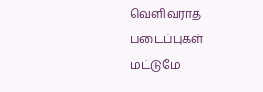வெளிவராத படைப்புகள் மட்டுமே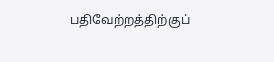பதிவேற்றத்திற்குப்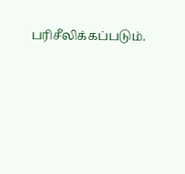பரிசீலிக்கப்படும்.